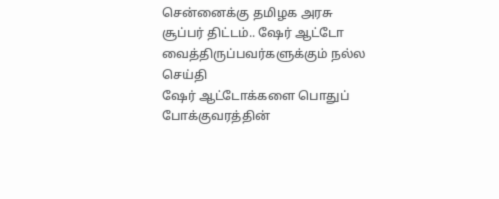சென்னைக்கு தமிழக அரசு சூப்பர் திட்டம்.. ஷேர் ஆட்டோ வைத்திருப்பவர்களுக்கும் நல்ல செய்தி
ஷேர் ஆட்டோக்களை பொதுப் போக்குவரத்தின்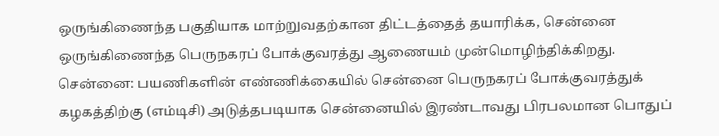ஒருங்கிணைந்த பகுதியாக மாற்றுவதற்கான திட்டத்தைத் தயாரிக்க, சென்னை ஒருங்கிணைந்த பெருநகரப் போக்குவரத்து ஆணையம் முன்மொழிந்திக்கிறது.
சென்னை: பயணிகளின் எண்ணிக்கையில் சென்னை பெருநகரப் போக்குவரத்துக் கழகத்திற்கு (எம்டிசி) அடுத்தபடியாக சென்னையில் இரண்டாவது பிரபலமான பொதுப்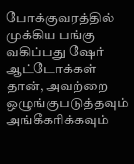போக்குவரத்தில் முக்கிய பங்கு வகிப்பது ஷேர் ஆட்டோக்கள் தான், அவற்றை ஒழுங்குபடுத்தவும் அங்கீகரிக்கவும்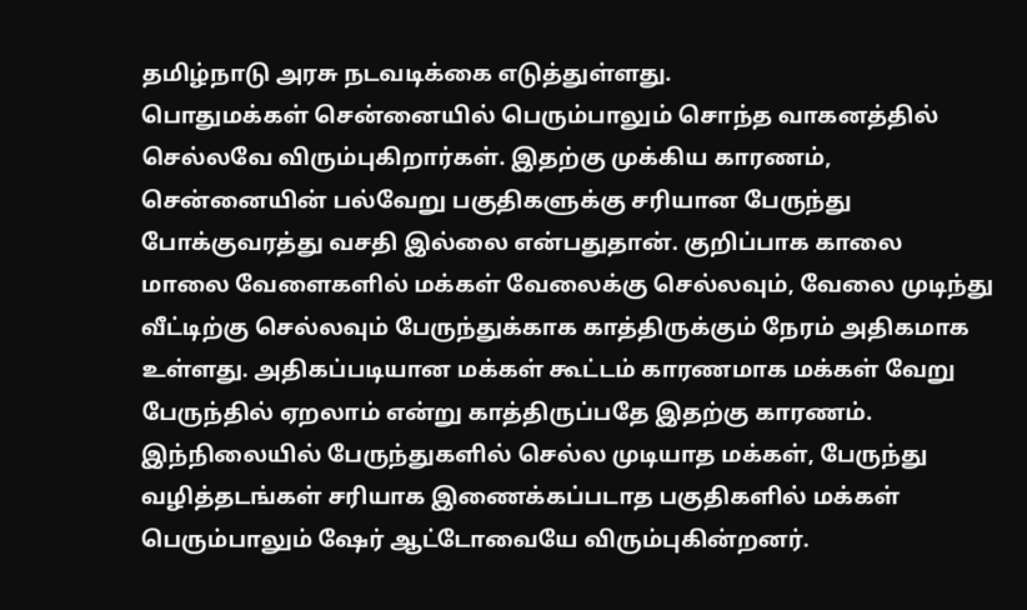தமிழ்நாடு அரசு நடவடிக்கை எடுத்துள்ளது.
பொதுமக்கள் சென்னையில் பெரும்பாலும் சொந்த வாகனத்தில் செல்லவே விரும்புகிறார்கள். இதற்கு முக்கிய காரணம், சென்னையின் பல்வேறு பகுதிகளுக்கு சரியான பேருந்து போக்குவரத்து வசதி இல்லை என்பதுதான். குறிப்பாக காலை மாலை வேளைகளில் மக்கள் வேலைக்கு செல்லவும், வேலை முடிந்து வீட்டிற்கு செல்லவும் பேருந்துக்காக காத்திருக்கும் நேரம் அதிகமாக உள்ளது. அதிகப்படியான மக்கள் கூட்டம் காரணமாக மக்கள் வேறு பேருந்தில் ஏறலாம் என்று காத்திருப்பதே இதற்கு காரணம்.
இந்நிலையில் பேருந்துகளில் செல்ல முடியாத மக்கள், பேருந்து வழித்தடங்கள் சரியாக இணைக்கப்படாத பகுதிகளில் மக்கள் பெரும்பாலும் ஷேர் ஆட்டோவையே விரும்புகின்றனர்.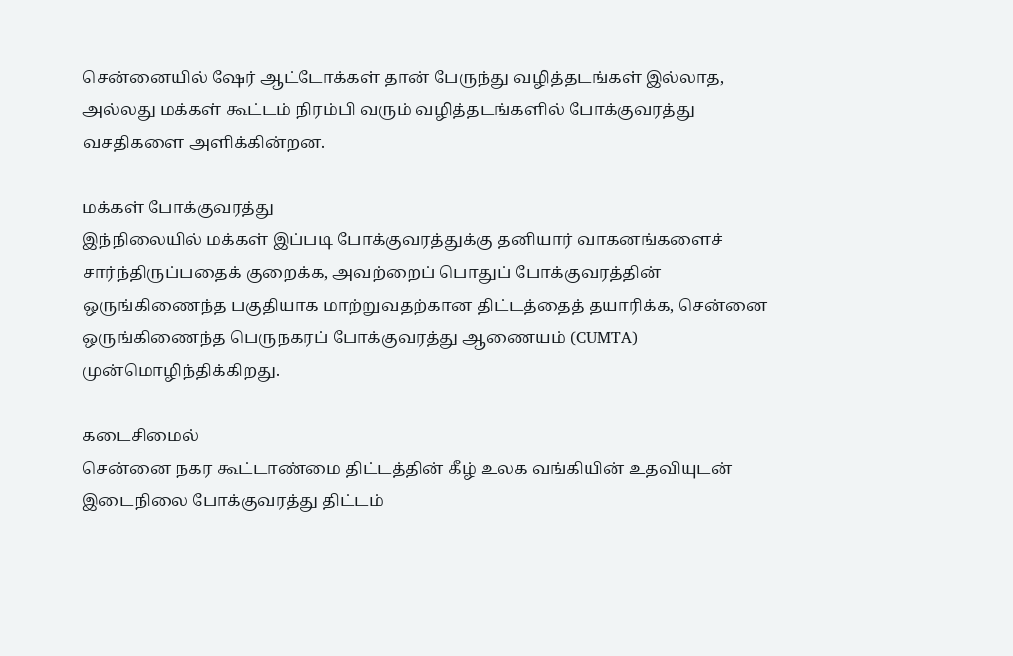சென்னையில் ஷேர் ஆட்டோக்கள் தான் பேருந்து வழித்தடங்கள் இல்லாத, அல்லது மக்கள் கூட்டம் நிரம்பி வரும் வழித்தடங்களில் போக்குவரத்து வசதிகளை அளிக்கின்றன.

மக்கள் போக்குவரத்து
இந்நிலையில் மக்கள் இப்படி போக்குவரத்துக்கு தனியார் வாகனங்களைச் சார்ந்திருப்பதைக் குறைக்க, அவற்றைப் பொதுப் போக்குவரத்தின் ஒருங்கிணைந்த பகுதியாக மாற்றுவதற்கான திட்டத்தைத் தயாரிக்க, சென்னை ஒருங்கிணைந்த பெருநகரப் போக்குவரத்து ஆணையம் (CUMTA) முன்மொழிந்திக்கிறது.

கடைசிமைல்
சென்னை நகர கூட்டாண்மை திட்டத்தின் கீழ் உலக வங்கியின் உதவியுடன் இடைநிலை போக்குவரத்து திட்டம்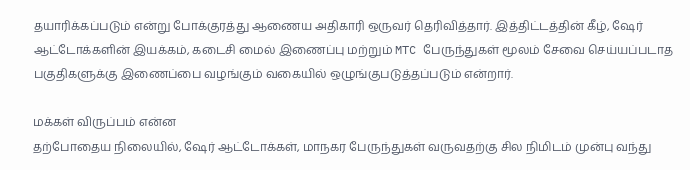தயாரிக்கப்படும் என்று போக்குரத்து ஆணைய அதிகாரி ஒருவர் தெரிவித்தார். இத்திட்டத்தின் கீழ், ஷேர் ஆட்டோக்களின் இயக்கம், கடைசி மைல் இணைப்பு மற்றும் MTC பேருந்துகள் மூலம் சேவை செய்யப்படாத பகுதிகளுக்கு இணைப்பை வழங்கும் வகையில் ஒழுங்குபடுத்தப்படும் என்றார்.

மக்கள் விருப்பம் என்ன
தற்போதைய நிலையில், ஷேர் ஆட்டோக்கள், மாநகர பேருந்துகள் வருவதற்கு சில நிமிடம் முன்பு வந்து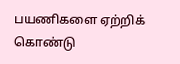பயணிகளை ஏற்றிக் கொண்டு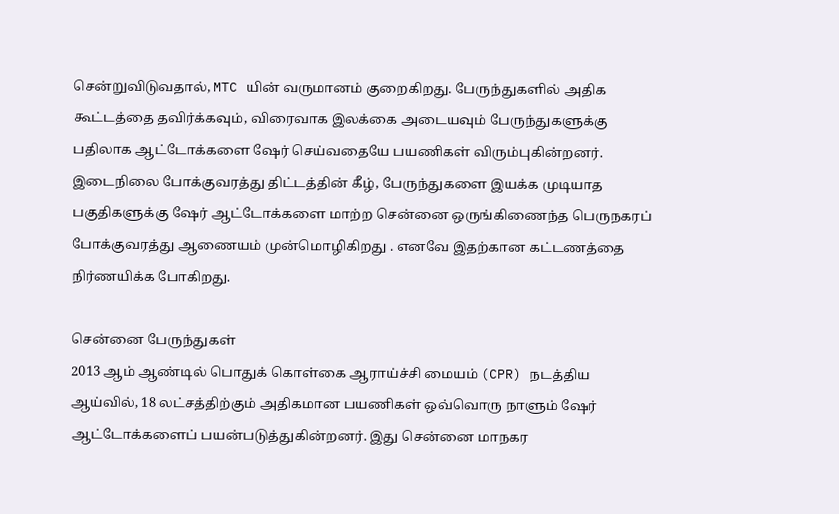சென்றுவிடுவதால், MTC யின் வருமானம் குறைகிறது. பேருந்துகளில் அதிக கூட்டத்தை தவிர்க்கவும், விரைவாக இலக்கை அடையவும் பேருந்துகளுக்கு பதிலாக ஆட்டோக்களை ஷேர் செய்வதையே பயணிகள் விரும்புகின்றனர். இடைநிலை போக்குவரத்து திட்டத்தின் கீழ், பேருந்துகளை இயக்க முடியாத பகுதிகளுக்கு ஷேர் ஆட்டோக்களை மாற்ற சென்னை ஒருங்கிணைந்த பெருநகரப் போக்குவரத்து ஆணையம் முன்மொழிகிறது . எனவே இதற்கான கட்டணத்தை நிர்ணயிக்க போகிறது.

சென்னை பேருந்துகள்
2013 ஆம் ஆண்டில் பொதுக் கொள்கை ஆராய்ச்சி மையம் (CPR) நடத்திய ஆய்வில், 18 லட்சத்திற்கும் அதிகமான பயணிகள் ஒவ்வொரு நாளும் ஷேர் ஆட்டோக்களைப் பயன்படுத்துகின்றனர். இது சென்னை மாநகர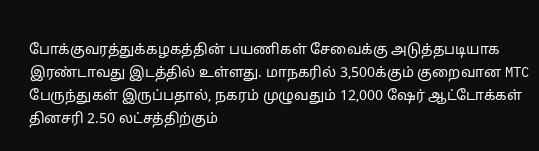போக்குவரத்துக்கழகத்தின் பயணிகள் சேவைக்கு அடுத்தபடியாக இரண்டாவது இடத்தில் உள்ளது. மாநகரில் 3,500க்கும் குறைவான MTC பேருந்துகள் இருப்பதால், நகரம் முழுவதும் 12,000 ஷேர் ஆட்டோக்கள் தினசரி 2.50 லட்சத்திற்கும்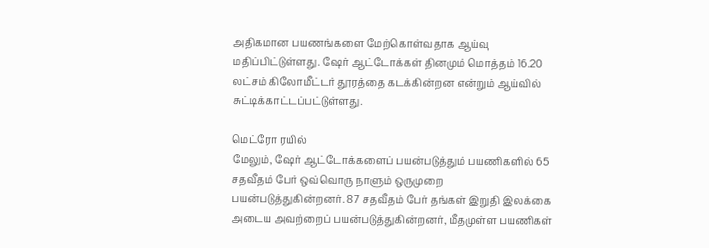அதிகமான பயணங்களை மேற்கொள்வதாக ஆய்வு மதிப்பிட்டுள்ளது. ஷேர் ஆட்டோக்கள் தினமும் மொத்தம் 16.20 லட்சம் கிலோமீட்டர் தூரத்தை கடக்கின்றன என்றும் ஆய்வில் சுட்டிக்காட்டப்பட்டுள்ளது.

மெட்ரோ ரயில்
மேலும், ஷேர் ஆட்டோக்களைப் பயன்படுத்தும் பயணிகளில் 65 சதவீதம் பேர் ஒவ்வொரு நாளும் ஒருமுறை பயன்படுத்துகின்றனர். 87 சதவீதம் பேர் தங்கள் இறுதி இலக்கை அடைய அவற்றைப் பயன்படுத்துகின்றனர், மீதமுள்ள பயணிகள்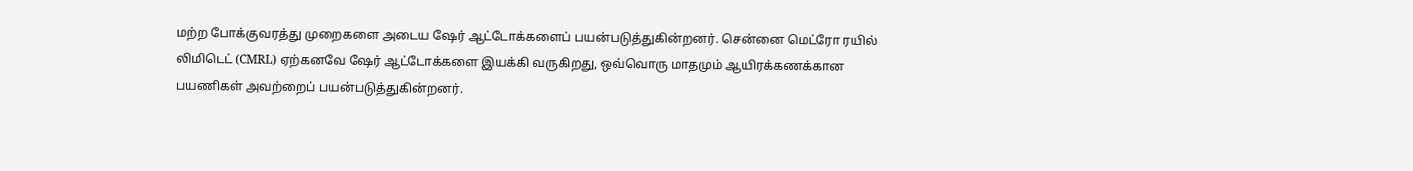மற்ற போக்குவரத்து முறைகளை அடைய ஷேர் ஆட்டோக்களைப் பயன்படுத்துகின்றனர். சென்னை மெட்ரோ ரயில் லிமிடெட் (CMRL) ஏற்கனவே ஷேர் ஆட்டோக்களை இயக்கி வருகிறது, ஒவ்வொரு மாதமும் ஆயிரக்கணக்கான பயணிகள் அவற்றைப் பயன்படுத்துகின்றனர்.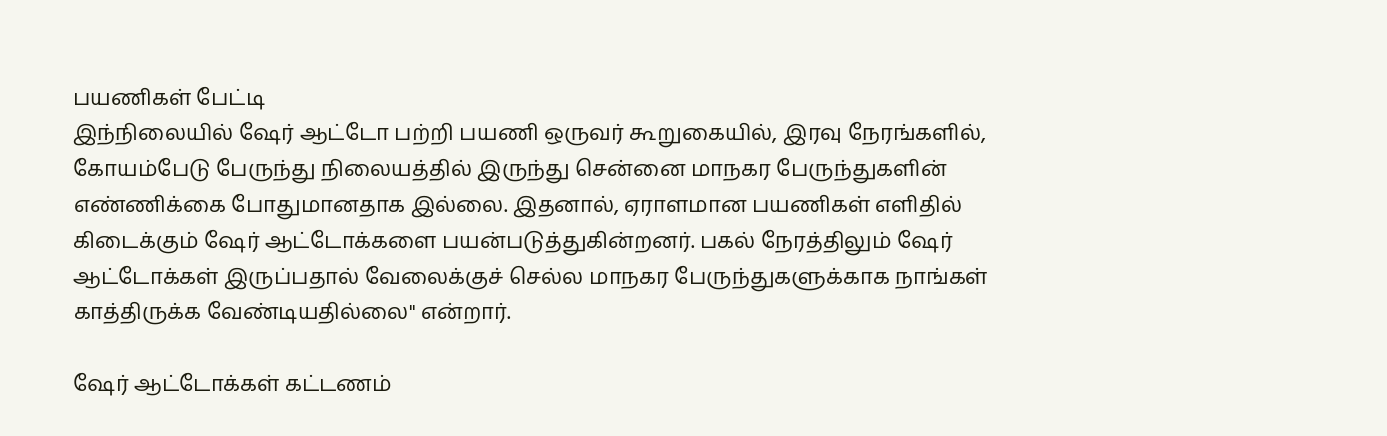பயணிகள் பேட்டி
இந்நிலையில் ஷேர் ஆட்டோ பற்றி பயணி ஒருவர் கூறுகையில், இரவு நேரங்களில், கோயம்பேடு பேருந்து நிலையத்தில் இருந்து சென்னை மாநகர பேருந்துகளின் எண்ணிக்கை போதுமானதாக இல்லை. இதனால், ஏராளமான பயணிகள் எளிதில் கிடைக்கும் ஷேர் ஆட்டோக்களை பயன்படுத்துகின்றனர். பகல் நேரத்திலும் ஷேர் ஆட்டோக்கள் இருப்பதால் வேலைக்குச் செல்ல மாநகர பேருந்துகளுக்காக நாங்கள் காத்திருக்க வேண்டியதில்லை" என்றார்.

ஷேர் ஆட்டோக்கள் கட்டணம்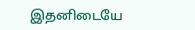இதனிடையே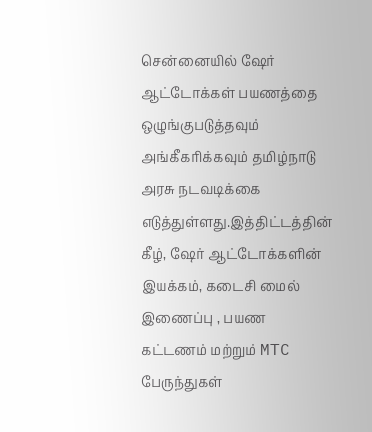சென்னையில் ஷேர் ஆட்டோக்கள் பயணத்தை ஒழுங்குபடுத்தவும் அங்கீகரிக்கவும் தமிழ்நாடு அரசு நடவடிக்கை எடுத்துள்ளது.இத்திட்டத்தின் கீழ், ஷேர் ஆட்டோக்களின் இயக்கம், கடைசி மைல் இணைப்பு , பயண கட்டணம் மற்றும் MTC பேருந்துகள்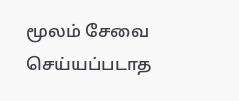மூலம் சேவை செய்யப்படாத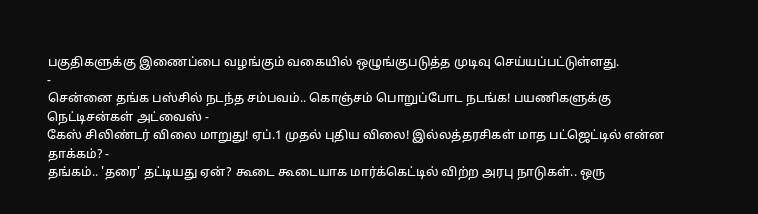பகுதிகளுக்கு இணைப்பை வழங்கும் வகையில் ஒழுங்குபடுத்த முடிவு செய்யப்பட்டுள்ளது.
-
சென்னை தங்க பஸ்சில் நடந்த சம்பவம்.. கொஞ்சம் பொறுப்போட நடங்க! பயணிகளுக்கு நெட்டிசன்கள் அட்வைஸ் -
கேஸ் சிலிண்டர் விலை மாறுது! ஏப்.1 முதல் புதிய விலை! இல்லத்தரசிகள் மாத பட்ஜெட்டில் என்ன தாக்கம்? -
தங்கம்.. 'தரை' தட்டியது ஏன்? கூடை கூடையாக மார்க்கெட்டில் விற்ற அரபு நாடுகள்.. ஒரு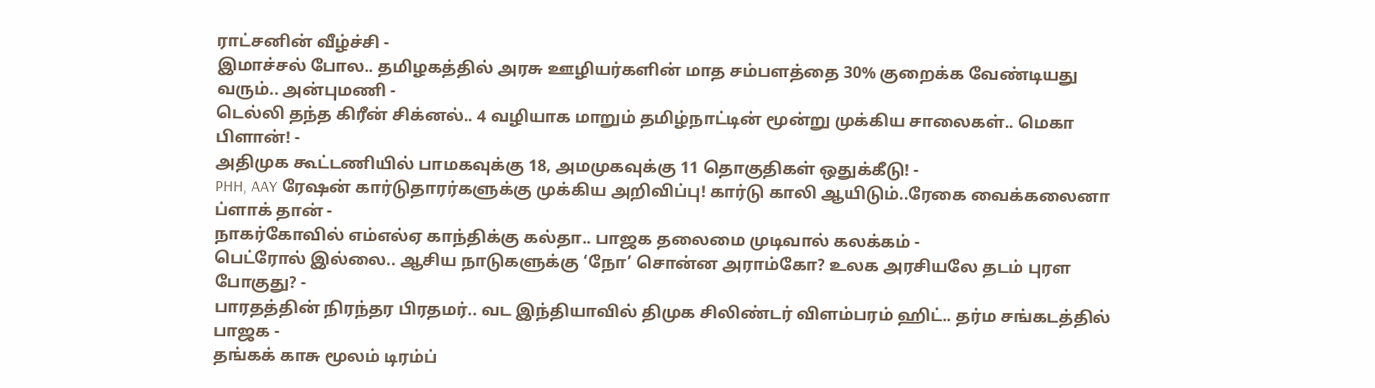ராட்சனின் வீழ்ச்சி -
இமாச்சல் போல.. தமிழகத்தில் அரசு ஊழியர்களின் மாத சம்பளத்தை 30% குறைக்க வேண்டியது வரும்.. அன்புமணி -
டெல்லி தந்த கிரீன் சிக்னல்.. 4 வழியாக மாறும் தமிழ்நாட்டின் மூன்று முக்கிய சாலைகள்.. மெகா பிளான்! -
அதிமுக கூட்டணியில் பாமகவுக்கு 18, அமமுகவுக்கு 11 தொகுதிகள் ஒதுக்கீடு! -
PHH, AAY ரேஷன் கார்டுதாரர்களுக்கு முக்கிய அறிவிப்பு! கார்டு காலி ஆயிடும்..ரேகை வைக்கலைனா ப்ளாக் தான் -
நாகர்கோவில் எம்எல்ஏ காந்திக்கு கல்தா.. பாஜக தலைமை முடிவால் கலக்கம் -
பெட்ரோல் இல்லை.. ஆசிய நாடுகளுக்கு ‘நோ’ சொன்ன அராம்கோ? உலக அரசியலே தடம் புரள போகுது? -
பாரதத்தின் நிரந்தர பிரதமர்.. வட இந்தியாவில் திமுக சிலிண்டர் விளம்பரம் ஹிட்.. தர்ம சங்கடத்தில் பாஜக -
தங்கக் காசு மூலம் டிரம்ப்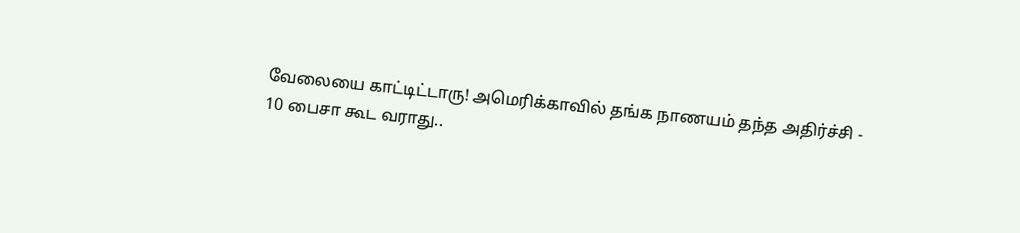வேலையை காட்டிட்டாரு! அமெரிக்காவில் தங்க நாணயம் தந்த அதிர்ச்சி -
10 பைசா கூட வராது..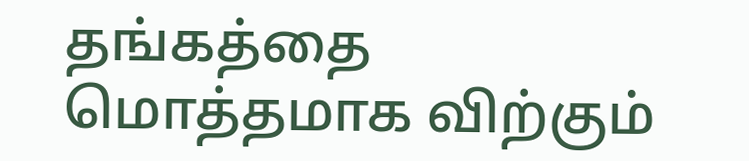தங்கத்தை மொத்தமாக விற்கும்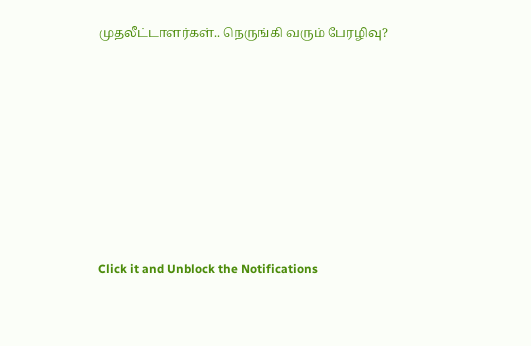முதலீட்டாளர்கள்.. நெருங்கி வரும் பேரழிவு?












Click it and Unblock the Notifications